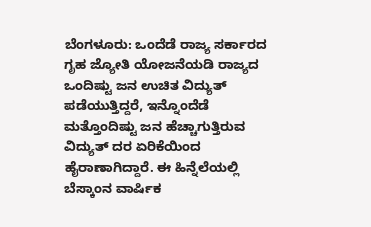ಬೆಂಗಳೂರು: ಒಂದೆಡೆ ರಾಜ್ಯ ಸರ್ಕಾರದ ಗೃಹ ಜ್ಯೋತಿ ಯೋಜನೆಯಡಿ ರಾಜ್ಯದ ಒಂದಿಷ್ಟು ಜನ ಉಚಿತ ವಿದ್ಯುತ್ ಪಡೆಯುತ್ತಿದ್ದರೆ, ಇನ್ನೊಂದೆಡೆ ಮತ್ತೊಂದಿಷ್ಟು ಜನ ಹೆಚ್ಚಾಗುತ್ತಿರುವ ವಿದ್ಯುತ್ ದರ ಏರಿಕೆಯಿಂದ ಹೈರಾಣಾಗಿದ್ದಾರೆ. ಈ ಹಿನ್ನೆಲೆಯಲ್ಲಿ ಬೆಸ್ಕಾಂನ ವಾರ್ಷಿಕ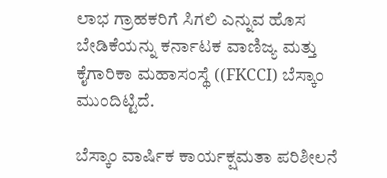ಲಾಭ ಗ್ರಾಹಕರಿಗೆ ಸಿಗಲಿ ಎನ್ನುವ ಹೊಸ ಬೇಡಿಕೆಯನ್ನು ಕರ್ನಾಟಕ ವಾಣಿಜ್ಯ ಮತ್ತು ಕೈಗಾರಿಕಾ ಮಹಾಸಂಸ್ಥೆ ((FKCCI) ಬೆಸ್ಕಾಂ ಮುಂದಿಟ್ಟಿದೆ.

ಬೆಸ್ಕಾಂ ವಾರ್ಷಿಕ ಕಾರ್ಯಕ್ಷಮತಾ ಪರಿಶೀಲನೆ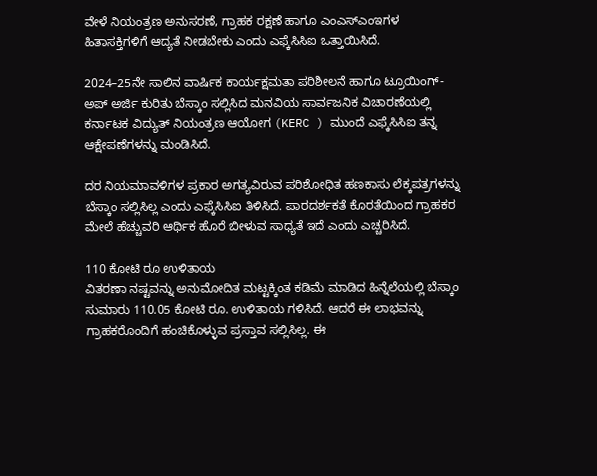ವೇಳೆ ನಿಯಂತ್ರಣ ಅನುಸರಣೆ, ಗ್ರಾಹಕ ರಕ್ಷಣೆ ಹಾಗೂ ಎಂಎಸ್ಎಂಇಗಳ ಹಿತಾಸಕ್ತಿಗಳಿಗೆ ಆದ್ಯತೆ ನೀಡಬೇಕು ಎಂದು ಎಫ್ಕೆಸಿಸಿಐ ಒತ್ತಾಯಿಸಿದೆ.

2024–25ನೇ ಸಾಲಿನ ವಾರ್ಷಿಕ ಕಾರ್ಯಕ್ಷಮತಾ ಪರಿಶೀಲನೆ ಹಾಗೂ ಟ್ರೂಯಿಂಗ್-ಅಪ್ ಅರ್ಜಿ ಕುರಿತು ಬೆಸ್ಕಾಂ ಸಲ್ಲಿಸಿದ ಮನವಿಯ ಸಾರ್ವಜನಿಕ ವಿಚಾರಣೆಯಲ್ಲಿ ಕರ್ನಾಟಕ ವಿದ್ಯುತ್ ನಿಯಂತ್ರಣ ಆಯೋಗ (KERC ) ಮುಂದೆ ಎಫ್ಕೆಸಿಸಿಐ ತನ್ನ ಆಕ್ಷೇಪಣೆಗಳನ್ನು ಮಂಡಿಸಿದೆ.

ದರ ನಿಯಮಾವಳಿಗಳ ಪ್ರಕಾರ ಅಗತ್ಯವಿರುವ ಪರಿಶೋಧಿತ ಹಣಕಾಸು ಲೆಕ್ಕಪತ್ರಗಳನ್ನು ಬೆಸ್ಕಾಂ ಸಲ್ಲಿಸಿಲ್ಲ ಎಂದು ಎಫ್ಕೆಸಿಸಿಐ ತಿಳಿಸಿದೆ. ಪಾರದರ್ಶಕತೆ ಕೊರತೆಯಿಂದ ಗ್ರಾಹಕರ ಮೇಲೆ ಹೆಚ್ಚುವರಿ ಆರ್ಥಿಕ ಹೊರೆ ಬೀಳುವ ಸಾಧ್ಯತೆ ಇದೆ ಎಂದು ಎಚ್ಚರಿಸಿದೆ.

110 ಕೋಟಿ ರೂ ಉಳಿತಾಯ
ವಿತರಣಾ ನಷ್ಟವನ್ನು ಅನುಮೋದಿತ ಮಟ್ಟಕ್ಕಿಂತ ಕಡಿಮೆ ಮಾಡಿದ ಹಿನ್ನೆಲೆಯಲ್ಲಿ ಬೆಸ್ಕಾಂ ಸುಮಾರು 110.05 ಕೋಟಿ ರೂ. ಉಳಿತಾಯ ಗಳಿಸಿದೆ. ಆದರೆ ಈ ಲಾಭವನ್ನು ಗ್ರಾಹಕರೊಂದಿಗೆ ಹಂಚಿಕೊಳ್ಳುವ ಪ್ರಸ್ತಾವ ಸಲ್ಲಿಸಿಲ್ಲ. ಈ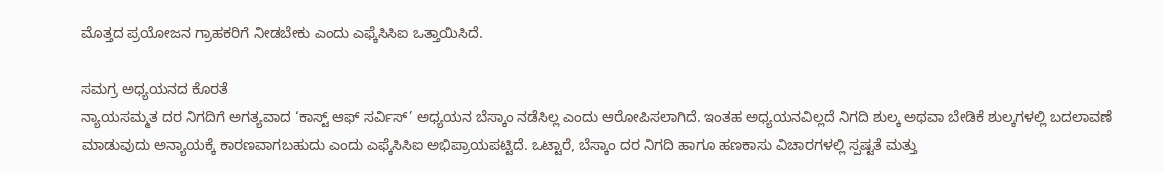ಮೊತ್ತದ ಪ್ರಯೋಜನ ಗ್ರಾಹಕರಿಗೆ ನೀಡಬೇಕು ಎಂದು ಎಫ್ಕೆಸಿಸಿಐ ಒತ್ತಾಯಿಸಿದೆ.

ಸಮಗ್ರ ಅಧ್ಯಯನದ ಕೊರತೆ
ನ್ಯಾಯಸಮ್ಮತ ದರ ನಿಗದಿಗೆ ಅಗತ್ಯವಾದ ‘ಕಾಸ್ಟ್ ಆಫ್ ಸರ್ವಿಸ್’ ಅಧ್ಯಯನ ಬೆಸ್ಕಾಂ ನಡೆಸಿಲ್ಲ ಎಂದು ಆರೋಪಿಸಲಾಗಿದೆ. ಇಂತಹ ಅಧ್ಯಯನವಿಲ್ಲದೆ ನಿಗದಿ ಶುಲ್ಕ ಅಥವಾ ಬೇಡಿಕೆ ಶುಲ್ಕಗಳಲ್ಲಿ ಬದಲಾವಣೆ ಮಾಡುವುದು ಅನ್ಯಾಯಕ್ಕೆ ಕಾರಣವಾಗಬಹುದು ಎಂದು ಎಫ್ಕೆಸಿಸಿಐ ಅಭಿಪ್ರಾಯಪಟ್ಟಿದೆ. ಒಟ್ಟಾರೆ, ಬೆಸ್ಕಾಂ ದರ ನಿಗದಿ ಹಾಗೂ ಹಣಕಾಸು ವಿಚಾರಗಳಲ್ಲಿ ಸ್ಪಷ್ಟತೆ ಮತ್ತು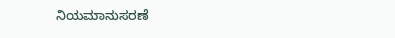ನಿಯಮಾನುಸರಣೆ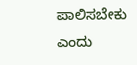ಪಾಲಿಸಬೇಕು ಎಂದು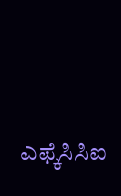ಎಫ್ಕೆಸಿಸಿಐ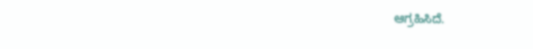ಆಗ್ರಹಿಸಿದೆ.